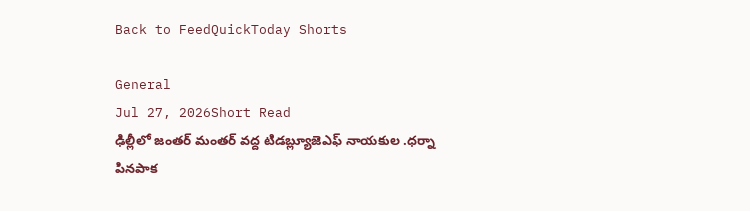Back to FeedQuickToday Shorts

General
Jul 27, 2026Short Read
ఢిల్లీలో జంతర్ మంతర్ వద్ద టిడబ్ల్యూజెఎఫ్ నాయకుల .ధర్నా
పినపాక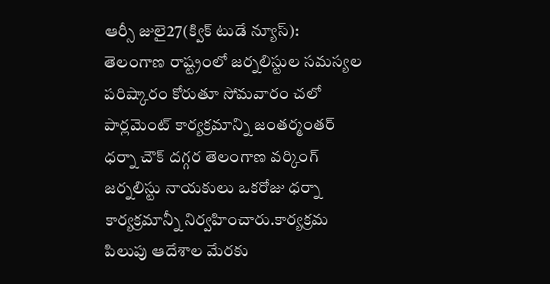ఆర్సీ జులై27(క్విక్ టుడే న్యూస్):
తెలంగాణ రాష్ట్రంలో జర్నలిస్టుల సమస్యల పరిష్కారం కోరుతూ సోమవారం చలో పార్లమెంట్ కార్యక్రమాన్ని జంతర్మంతర్ ధర్నా చౌక్ దగ్గర తెలంగాణ వర్కింగ్ జర్నలిస్టు నాయకులు ఒకరోజు ధర్నా కార్యక్రమాన్నీ నిర్వహించారు.కార్యక్రమ పిలుపు ఆదేశాల మేరకు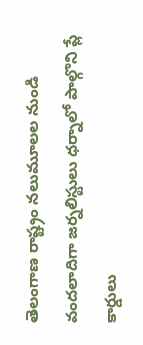తెలంగాణ రాష్ట్రం నలుమూలల నుండి వందలాదిగా జర్నలిస్టులు ధర్నాలో పాల్గొని ప్లే కార్డులు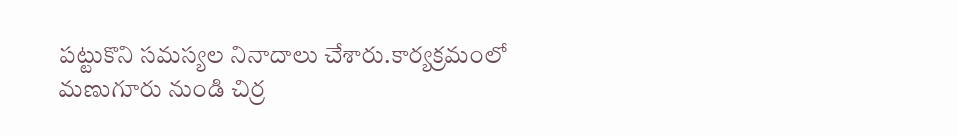పట్టుకొని సమస్యల నినాదాలు చేశారు.కార్యక్రమంలో మణుగూరు నుండి చిర్ర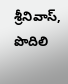శ్రీనివాస్, పొదిలి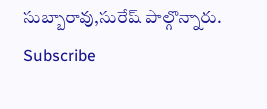సుబ్బారావు,సురేష్ పాల్గొన్నారు.
Subscribe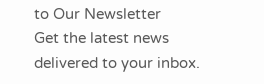to Our Newsletter
Get the latest news delivered to your inbox.